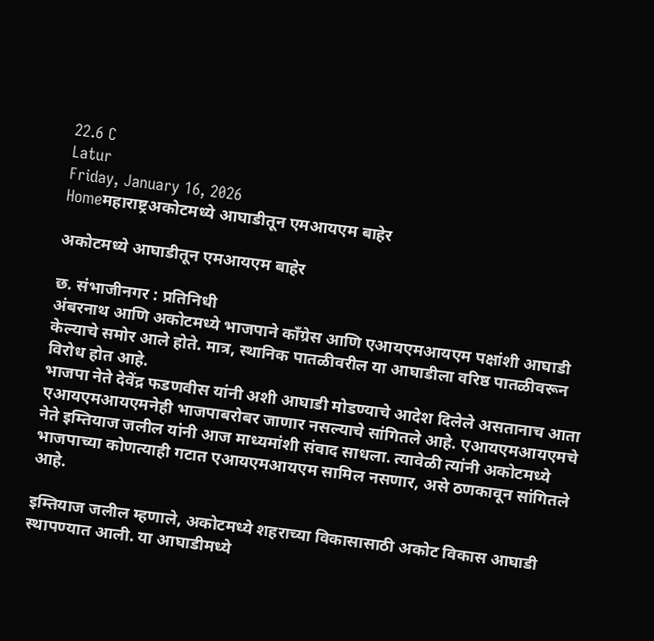22.6 C
Latur
Friday, January 16, 2026
Homeमहाराष्ट्रअकोटमध्ये आघाडीतून एमआयएम बाहेर

अकोटमध्ये आघाडीतून एमआयएम बाहेर

छ. संभाजीनगर : प्रतिनिधी
अंबरनाथ आणि अकोटमध्ये भाजपाने काँग्रेस आणि एआयएमआयएम पक्षांशी आघाडी केल्याचे समोर आले होते. मात्र, स्थानिक पातळीवरील या आघाडीला वरिष्ठ पातळीवरून विरोध होत आहे.
भाजपा नेते देवेंद्र फडणवीस यांनी अशी आघाडी मोडण्याचे आदेश दिलेले असतानाच आता एआयएमआयएमनेही भाजपाबरोबर जाणार नसल्याचे सांगितले आहे. एआयएमआयएमचे नेते इम्तियाज जलील यांनी आज माध्यमांशी संवाद साधला. त्यावेळी त्यांनी अकोटमध्ये भाजपाच्या कोणत्याही गटात एआयएमआयएम सामिल नसणार, असे ठणकावून सांगितले आहे.

इम्तियाज जलील म्हणाले, अकोटमध्ये शहराच्या विकासासाठी अकोट विकास आघाडी स्थापण्यात आली. या आघाडीमध्ये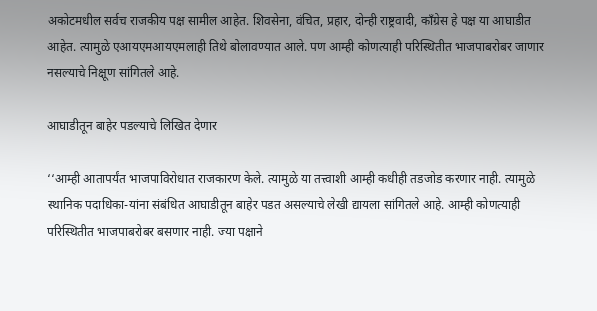अकोटमधील सर्वच राजकीय पक्ष सामील आहेत. शिवसेना, वंचित, प्रहार, दोन्ही राष्ट्रवादी, काँग्रेस हे पक्ष या आघाडीत आहेत. त्यामुळे एआयएमआयएमलाही तिथे बोलावण्यात आले. पण आम्ही कोणत्याही परिस्थितीत भाजपाबरोबर जाणार नसल्याचे निक्षूण सांगितले आहे.

आघाडीतून बाहेर पडल्याचे लिखित देणार

‘‘आम्ही आतापर्यंत भाजपाविरोधात राजकारण केले. त्यामुळे या तत्त्वाशी आम्ही कधीही तडजोड करणार नाही. त्यामुळे स्थानिक पदाधिका-यांना संबंधित आघाडीतून बाहेर पडत असल्याचे लेखी द्यायला सांगितले आहे. आम्ही कोणत्याही परिस्थितीत भाजपाबरोबर बसणार नाही. ज्या पक्षाने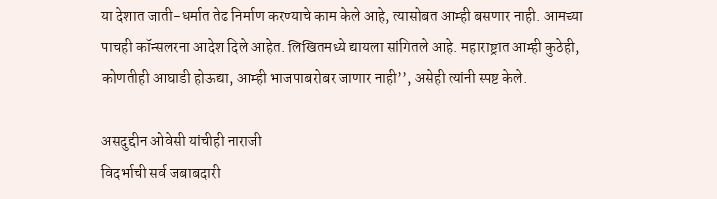या देशात जाती-धर्मात तेढ निर्माण करण्याचे काम केले आहे, त्यासोबत आम्ही बसणार नाही. आमच्या पाचही कॉन्सलरना आदेश दिले आहेत. लिखितमध्ये द्यायला सांगितले आहे. महाराष्ट्रात आम्ही कुठेही, कोणतीही आघाडी होऊद्या, आम्ही भाजपाबरोबर जाणार नाही’’, असेही त्यांनी स्पष्ट केले.

असदुद्दीन ओवेसी यांचीही नाराजी
विदर्भाची सर्व जबाबदारी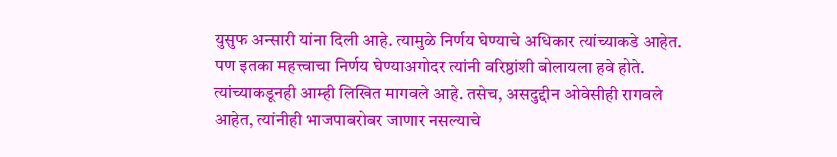युसुफ अन्सारी यांना दिली आहे. त्यामुळे निर्णय घेण्याचे अधिकार त्यांच्याकडे आहेत. पण इतका महत्त्वाचा निर्णय घेण्याअगोदर त्यांनी वरिष्ठांशी बोलायला हवे होते. त्यांच्याकडूनही आम्ही लिखित मागवले आहे. तसेच, असदुद्दीन ओवेसीही रागवले आहेत, त्यांनीही भाजपाबरोबर जाणार नसल्याचे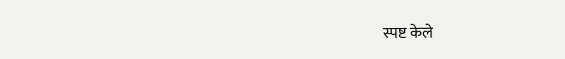स्पष्ट केले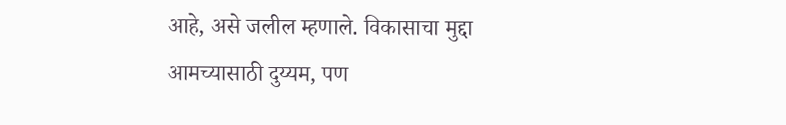आहे, असे जलील म्हणाले. विकासाचा मुद्दा आमच्यासाठी दुय्यम, पण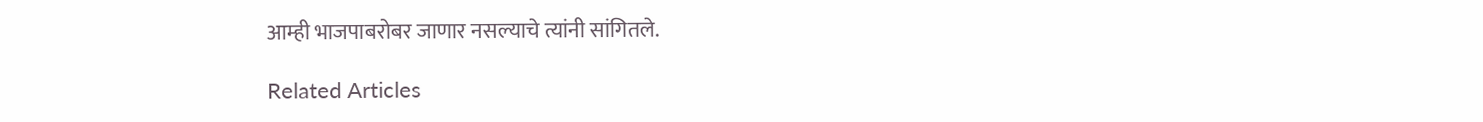आम्ही भाजपाबरोबर जाणार नसल्याचे त्यांनी सांगितले.

Related Articles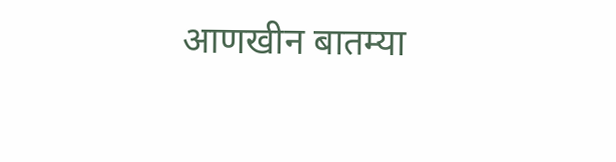आणखीन बातम्या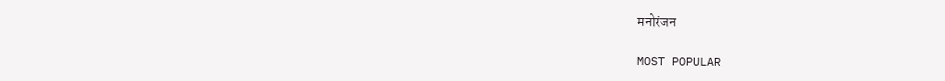मनोरंजन

MOST POPULAR